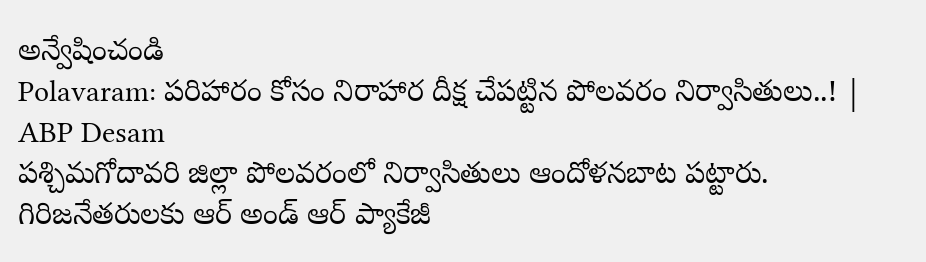అన్వేషించండి
Polavaram: పరిహారం కోసం నిరాహార దీక్ష చేపట్టిన పోలవరం నిర్వాసితులు..! | ABP Desam
పశ్చిమగోదావరి జిల్లా పోలవరంలో నిర్వాసితులు ఆందోళనబాట పట్టారు. గిరిజనేతరులకు ఆర్ అండ్ ఆర్ ప్యాకేజీ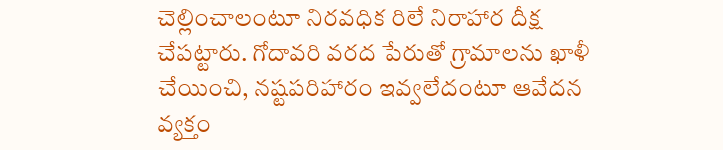చెల్లించాలంటూ నిరవధిక రిలే నిరాహార దీక్ష చేపట్టారు. గోదావరి వరద పేరుతో గ్రామాలను ఖాళీ చేయించి, నష్టపరిహారం ఇవ్వలేదంటూ ఆవేదన వ్యక్తం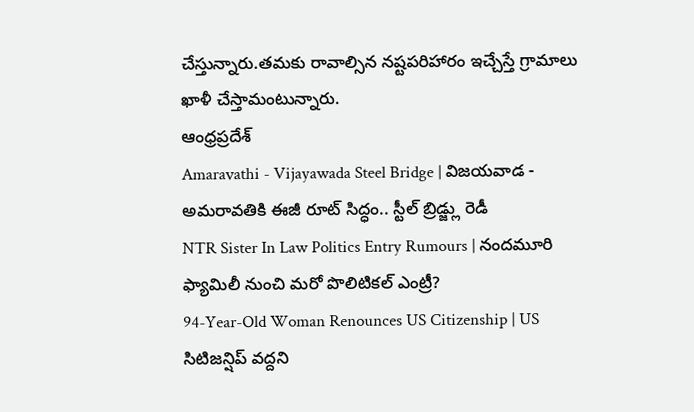చేస్తున్నారు.తమకు రావాల్సిన నష్టపరిహారం ఇచ్చేస్తే గ్రామాలు ఖాళీ చేస్తామంటున్నారు.
ఆంధ్రప్రదేశ్
Amaravathi - Vijayawada Steel Bridge | విజయవాడ - అమరావతికి ఈజీ రూట్ సిద్ధం.. స్టీల్ బ్రిడ్జ్లు రెడీ
NTR Sister In Law Politics Entry Rumours | నందమూరి ఫ్యామిలీ నుంచి మరో పొలిటికల్ ఎంట్రీ?
94-Year-Old Woman Renounces US Citizenship | US సిటిజన్షిప్ వద్దని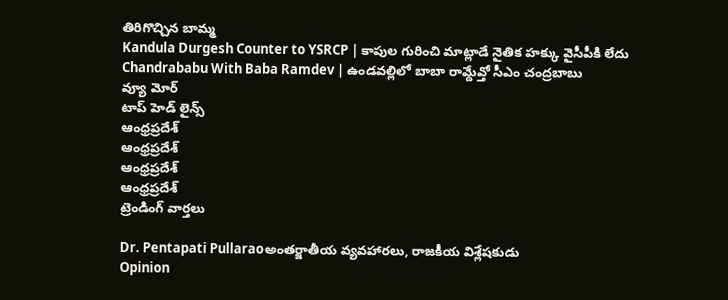తిరిగొచ్చిన బామ్మ
Kandula Durgesh Counter to YSRCP | కాపుల గురించి మాట్లాడే నైతిక హక్కు వైసీపీకి లేదు
Chandrababu With Baba Ramdev | ఉండవల్లిలో బాబా రామ్దేవ్తో సీఎం చంద్రబాబు
వ్యూ మోర్
టాప్ హెడ్ లైన్స్
ఆంధ్రప్రదేశ్
ఆంధ్రప్రదేశ్
ఆంధ్రప్రదేశ్
ఆంధ్రప్రదేశ్
ట్రెండింగ్ వార్తలు

Dr. Pentapati Pullaraoఅంతర్జాతీయ వ్యవహారలు, రాజకీయ విశ్లేషకుడు
Opinion